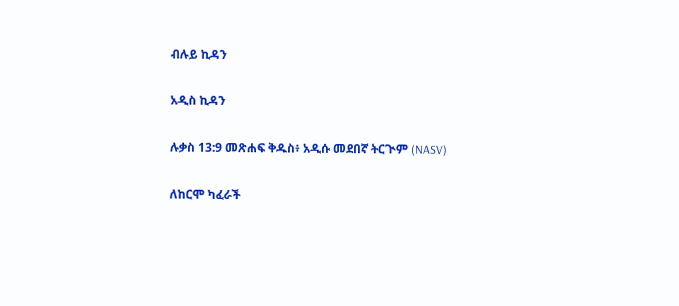ብሉይ ኪዳን

አዲስ ኪዳን

ሉቃስ 13:9 መጽሐፍ ቅዱስ፥ አዲሱ መደበኛ ትርጒም (NASV)

ለከርሞ ካፈራች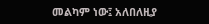መልካም ነው፤ አለበለዚያ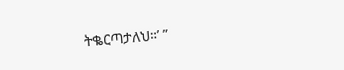ትቈርጣታለህ።’ ”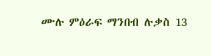ሙሉ ምዕራፍ ማንበብ ሉቃስ 13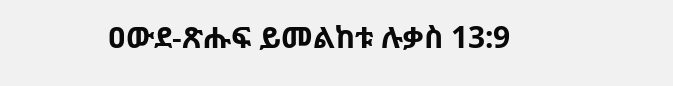ዐውደ-ጽሑፍ ይመልከቱ ሉቃስ 13:9